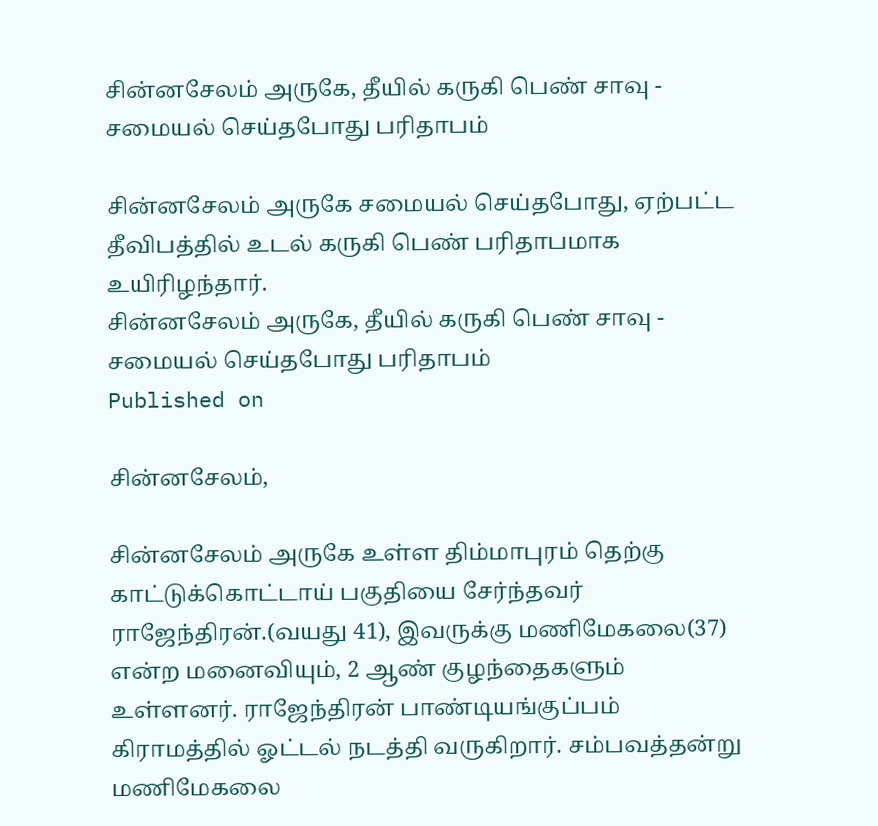சின்னசேலம் அருகே, தீயில் கருகி பெண் சாவு - சமையல் செய்தபோது பரிதாபம்

சின்னசேலம் அருகே சமையல் செய்தபோது, ஏற்பட்ட தீவிபத்தில் உடல் கருகி பெண் பரிதாபமாக உயிரிழந்தார்.
சின்னசேலம் அருகே, தீயில் கருகி பெண் சாவு - சமையல் செய்தபோது பரிதாபம்
Published on

சின்னசேலம்,

சின்னசேலம் அருகே உள்ள திம்மாபுரம் தெற்கு காட்டுக்கொட்டாய் பகுதியை சேர்ந்தவர் ராஜேந்திரன்.(வயது 41), இவருக்கு மணிமேகலை(37) என்ற மனைவியும், 2 ஆண் குழந்தைகளும் உள்ளனர். ராஜேந்திரன் பாண்டியங்குப்பம் கிராமத்தில் ஓட்டல் நடத்தி வருகிறார். சம்பவத்தன்று மணிமேகலை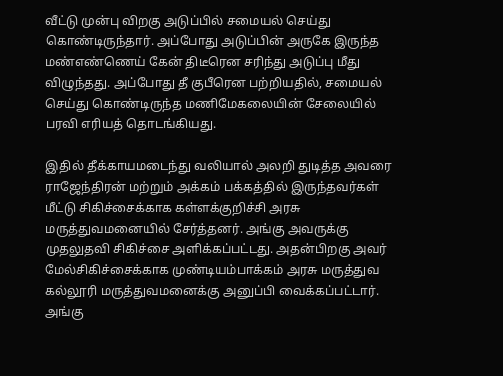வீட்டு முன்பு விறகு அடுப்பில் சமையல் செய்து கொண்டிருந்தார். அப்போது அடுப்பின் அருகே இருந்த மண்எண்ணெய் கேன் திடீரென சரிந்து அடுப்பு மீது விழுந்தது. அப்போது தீ குபீரென பற்றியதில், சமையல் செய்து கொண்டிருந்த மணிமேகலையின் சேலையில் பரவி எரியத் தொடங்கியது.

இதில் தீக்காயமடைந்து வலியால் அலறி துடித்த அவரை ராஜேந்திரன் மற்றும் அக்கம் பக்கத்தில் இருந்தவர்கள் மீட்டு சிகிச்சைக்காக கள்ளக்குறிச்சி அரசு மருத்துவமனையில் சேர்த்தனர். அங்கு அவருக்கு முதலுதவி சிகிச்சை அளிக்கப்பட்டது. அதன்பிறகு அவர் மேல்சிகிச்சைக்காக முண்டியம்பாக்கம் அரசு மருத்துவ கல்லூரி மருத்துவமனைக்கு அனுப்பி வைக்கப்பட்டார். அங்கு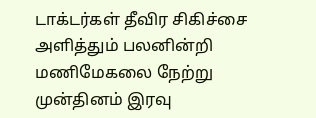டாக்டர்கள் தீவிர சிகிச்சை அளித்தும் பலனின்றி மணிமேகலை நேற்று முன்தினம் இரவு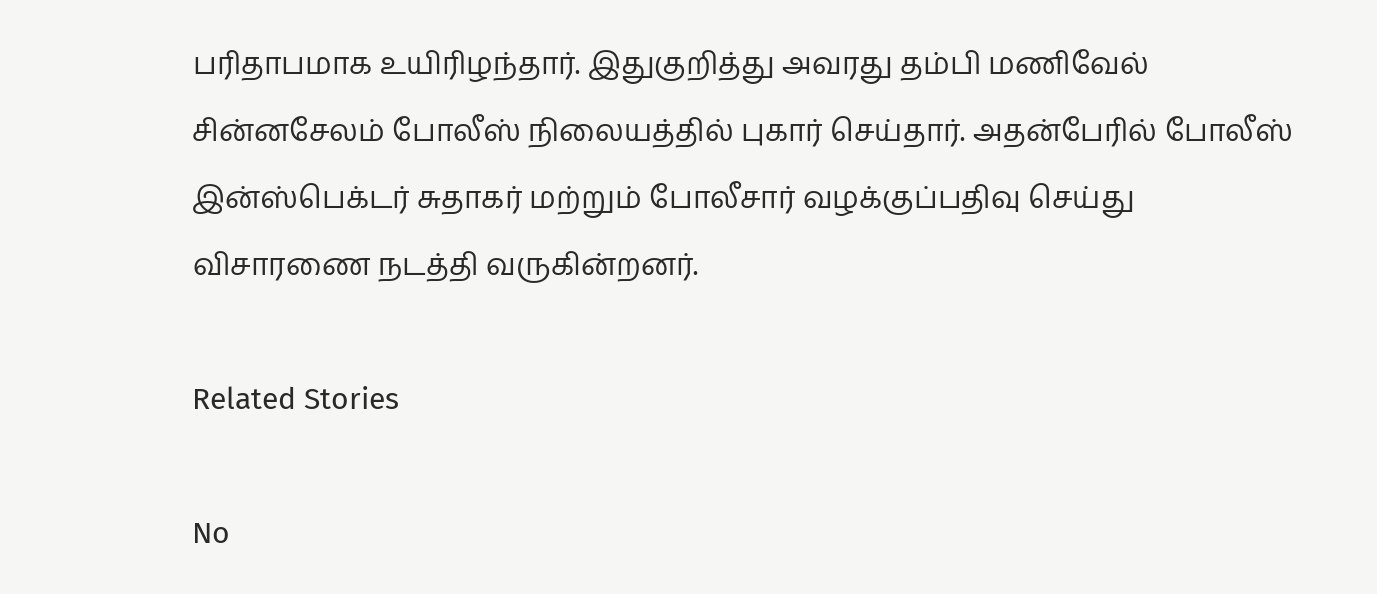பரிதாபமாக உயிரிழந்தார். இதுகுறித்து அவரது தம்பி மணிவேல் சின்னசேலம் போலீஸ் நிலையத்தில் புகார் செய்தார். அதன்பேரில் போலீஸ் இன்ஸ்பெக்டர் சுதாகர் மற்றும் போலீசார் வழக்குப்பதிவு செய்து விசாரணை நடத்தி வருகின்றனர்.

Related Stories

No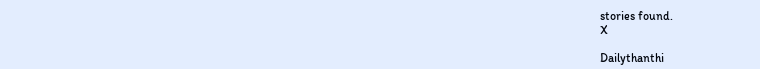stories found.
X

Dailythanthi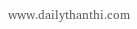www.dailythanthi.com